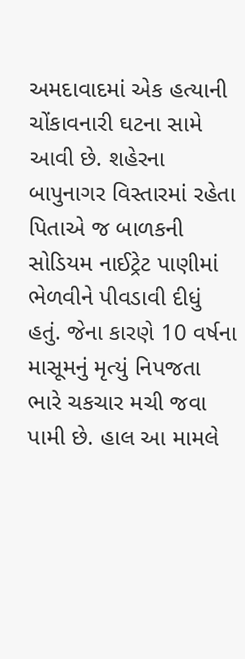અમદાવાદમાં એક હત્યાની ચોંકાવનારી ઘટના સામે આવી છે. શહેરના બાપુનાગર વિસ્તારમાં રહેતા પિતાએ જ બાળકની સોડિયમ નાઈટ્રેટ પાણીમાં ભેળવીને પીવડાવી દીધું હતું. જેના કારણે 10 વર્ષના માસૂમનું મૃત્યું નિપજતા ભારે ચકચાર મચી જવા પામી છે. હાલ આ મામલે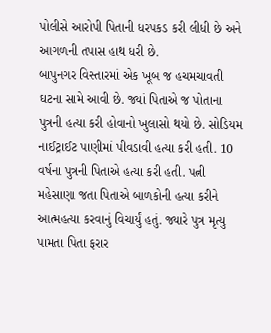પોલીસે આરોપી પિતાની ધરપકડ કરી લીધી છે અને આગળની તપાસ હાથ ધરી છે.
બાપુનગર વિસ્તારમાં એક ખૂબ જ હચમચાવતી ઘટના સામે આવી છે. જ્યાં પિતાએ જ પોતાના પુત્રની હત્યા કરી હોવાનો ખુલાસો થયો છે. સોડિયમ નાઈટ્રાઈટ પાણીમાં પીવડાવી હત્યા કરી હતી. 10 વર્ષના પુત્રની પિતાએ હત્યા કરી હતી. પત્ની મહેસાણા જતા પિતાએ બાળકોની હત્યા કરીને આત્મહત્યા કરવાનું વિચાર્યું હતું. જ્યારે પુત્ર મૃત્યુ પામતા પિતા ફરાર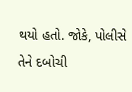થયો હતો. જોકે, પોલીસે તેને દબોચી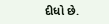દીધો છે.